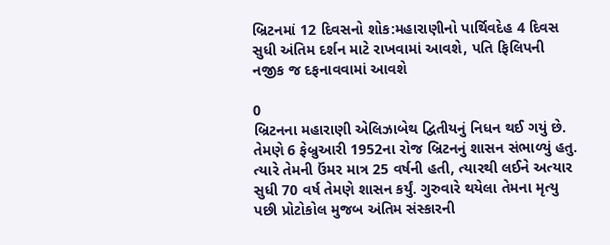બ્રિટનમાં 12 દિવસનો શોક:મહારાણીનો પાર્થિવદેહ 4 દિવસ સુધી અંતિમ દર્શન માટે રાખવામાં આવશે, પતિ ફિલિપની નજીક જ દફનાવવામાં આવશે

0
બ્રિટનના મહારાણી એલિઝાબેથ દ્વિતીયનું નિધન થઈ ગયું છે. તેમણે 6 ફેબ્રુઆરી 1952ના રોજ બ્રિટનનું શાસન સંભાળ્યું હતુ. ત્યારે તેમની ઉંમર માત્ર 25 વર્ષની હતી, ત્યારથી લઈને અત્યાર સુધી 70 વર્ષ તેમણે શાસન કર્યું. ગુરુવારે થયેલા તેમના મૃત્યુ પછી પ્રોટોકોલ મુજબ અંતિમ સંસ્કારની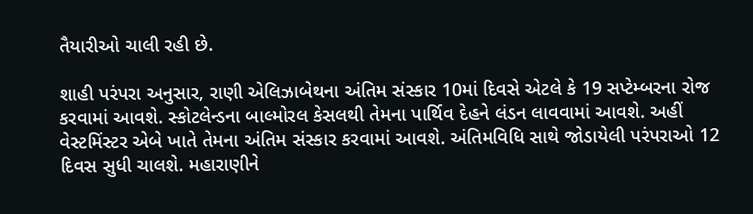તૈયારીઓ ચાલી રહી છે.

શાહી પરંપરા અનુસાર, રાણી એલિઝાબેથના અંતિમ સંસ્કાર 10માં દિવસે એટલે કે 19 સપ્ટેમ્બરના રોજ કરવામાં આવશે. સ્કોટલેન્ડના બાલ્મોરલ કેસલથી તેમના પાર્થિવ દેહને લંડન લાવવામાં આવશે. અહીં વેસ્ટમિંસ્ટર એબે ખાતે તેમના અંતિમ સંસ્કાર કરવામાં આવશે. અંતિમવિધિ સાથે જોડાયેલી પરંપરાઓ 12 દિવસ સુધી ચાલશે. મહારાણીને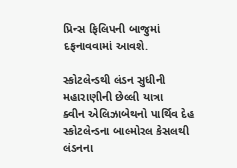પ્રિન્સ ફિલિપની બાજુમાં દફનાવવામાં આવશે.

સ્કોટલેન્ડથી લંડન સુધીની મહારાણીની છેલ્લી યાત્રા
ક્વીન એલિઝાબેથનો પાર્થિવ દેહ સ્કોટલેન્ડના બાલ્મોરલ કેસલથી લંડનના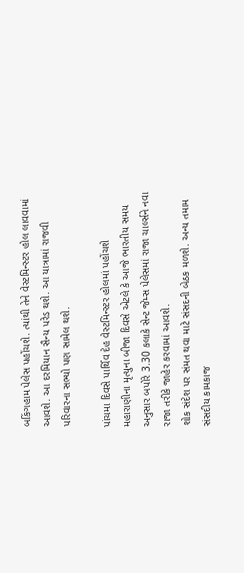બકિંગહામ પેલેસ પહોંચશે. ત્યાંથી તેને વેસ્ટમિન્સ્ટર હોલ લાવવામાં આવશે. આ દરમિયાન સૈન્ય પરેડ થશે. આ યાત્રામાં રાજવી પરિવારના સભ્યો પણ સામેલ થશે.

પાંચમા દિવસે પાર્થિવ દેહ વેસ્ટમિન્સ્ટર હોલમાં પહોંચશે
મહારાણીના મૃત્યુના બીજા દિવસે એટલે કે આજે ભારતીય સમય અનુસાર બપોરે 3.30 કલાકે સેન્ટ જેમ્સ પેલેસમાં રાજા ચાર્લ્સને નવા રાજા તરીકે જાહેર કરવામાં આવશે.
શોક સંદેશ પર સંમત થવા માટે સંસદની બેઠક મળશે. અન્ય તમામ સંસદીય કામકાજ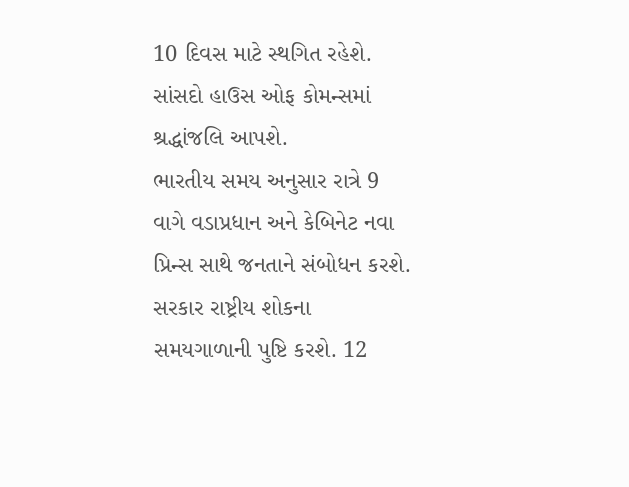10 દિવસ માટે સ્થગિત રહેશે. સાંસદો હાઉસ ઓફ કોમન્સમાં શ્રદ્ધાંજલિ આપશે.
ભારતીય સમય અનુસાર રાત્રે 9 વાગે વડાપ્રધાન અને કેબિનેટ નવા પ્રિન્સ સાથે જનતાને સંબોધન કરશે.
સરકાર રાષ્ટ્રીય શોકના સમયગાળાની પુષ્ટિ કરશે. 12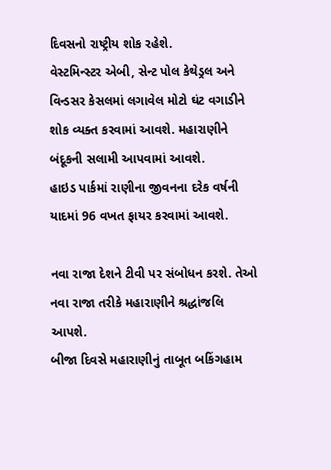દિવસનો રાષ્ટ્રીય શોક રહેશે.
વેસ્ટમિન્સ્ટર એબી, સેન્ટ પોલ કેથેડ્રલ અને વિન્ડસર કેસલમાં લગાવેલ મોટો ઘંટ વગાડીને શોક વ્યક્ત કરવામાં આવશે. મહારાણીને બંદૂકની સલામી આપવામાં આવશે.
હાઇડ પાર્કમાં રાણીના જીવનના દરેક વર્ષની યાદમાં 96 વખત ફાયર કરવામાં આવશે.

નવા રાજા દેશને ટીવી પર સંબોધન કરશે. તેઓ નવા રાજા તરીકે મહારાણીને શ્રદ્ધાંજલિ આપશે.
બીજા દિવસે મહારાણીનું તાબૂત બકિંગહામ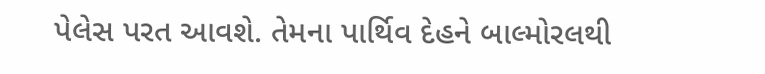પેલેસ પરત આવશે. તેમના પાર્થિવ દેહને બાલ્મોરલથી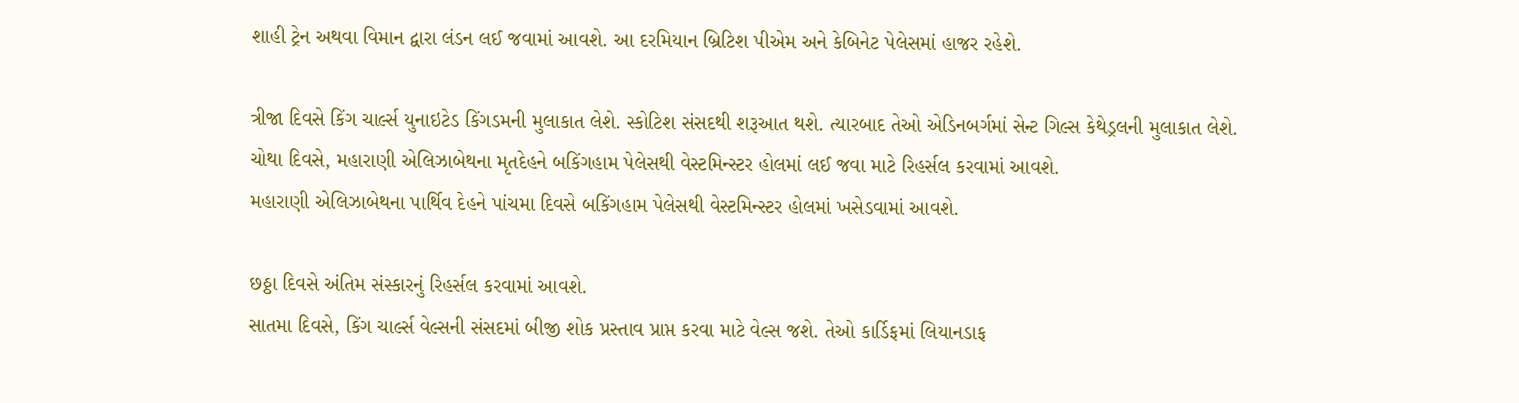શાહી ટ્રેન અથવા વિમાન દ્વારા લંડન લઈ જવામાં આવશે. આ દરમિયાન બ્રિટિશ પીએમ અને કેબિનેટ પેલેસમાં હાજર રહેશે.

ત્રીજા દિવસે કિંગ ચાર્લ્સ યુનાઇટેડ કિંગડમની મુલાકાત લેશે. સ્કોટિશ સંસદથી શરૂઆત થશે. ત્યારબાદ તેઓ એડિનબર્ગમાં સેન્ટ ગિલ્સ કેથેડ્રલની મુલાકાત લેશે.
ચોથા દિવસે, મહારાણી એલિઝાબેથના મૃતદેહને બકિંગહામ પેલેસથી વેસ્ટમિન્સ્ટર હોલમાં લઈ જવા માટે રિહર્સલ કરવામાં આવશે.
મહારાણી એલિઝાબેથના પાર્થિવ દેહને પાંચમા દિવસે બકિંગહામ પેલેસથી વેસ્ટમિન્સ્ટર હોલમાં ખસેડવામાં આવશે.

છઠ્ઠા દિવસે અંતિમ સંસ્કારનું રિહર્સલ કરવામાં આવશે.
સાતમા દિવસે, કિંગ ચાર્લ્સ વેલ્સની સંસદમાં બીજી શોક પ્રસ્તાવ પ્રાપ્ત કરવા માટે વેલ્સ જશે. તેઓ કાર્ડિફમાં લિયાનડાફ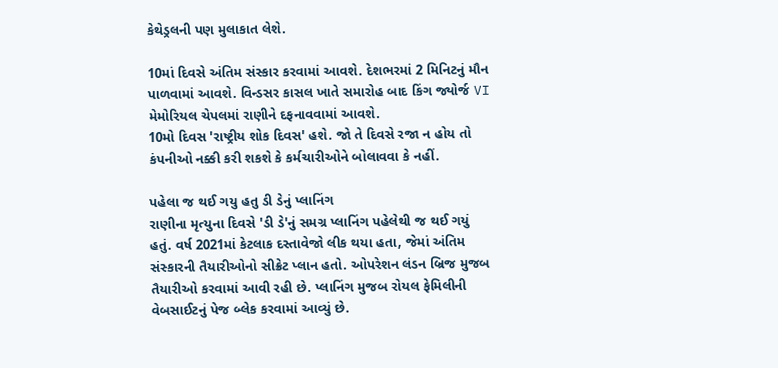કેથેડ્રલની પણ મુલાકાત લેશે.

10માં દિવસે અંતિમ સંસ્કાર કરવામાં આવશે. દેશભરમાં 2 મિનિટનું મૌન પાળવામાં આવશે. વિન્ડસર કાસલ ખાતે સમારોહ બાદ કિંગ જ્યોર્જ VI મેમોરિયલ ચેપલમાં રાણીને દફનાવવામાં આવશે.
10મો દિવસ 'રાષ્ટ્રીય શોક દિવસ' હશે. જો તે દિવસે રજા ન હોય તો કંપનીઓ નક્કી કરી શકશે કે કર્મચારીઓને બોલાવવા કે નહીં.

પહેલા જ થઈ ગયુ હતુ ડી ડેનું પ્લાનિંગ
રાણીના મૃત્યુના દિવસે 'ડી ડે'નું સમગ્ર પ્લાનિંગ પહેલેથી જ થઈ ગયું હતું. વર્ષ 2021માં કેટલાક દસ્તાવેજો લીક થયા હતા, જેમાં અંતિમ સંસ્કારની તૈયારીઓનો સીક્રેટ પ્લાન હતો. ઓપરેશન લંડન બ્રિજ મુજબ તૈયારીઓ કરવામાં આવી રહી છે. પ્લાનિંગ મુજબ રોયલ ફેમિલીની વેબસાઈટનું પેજ બ્લેક કરવામાં આવ્યું છે.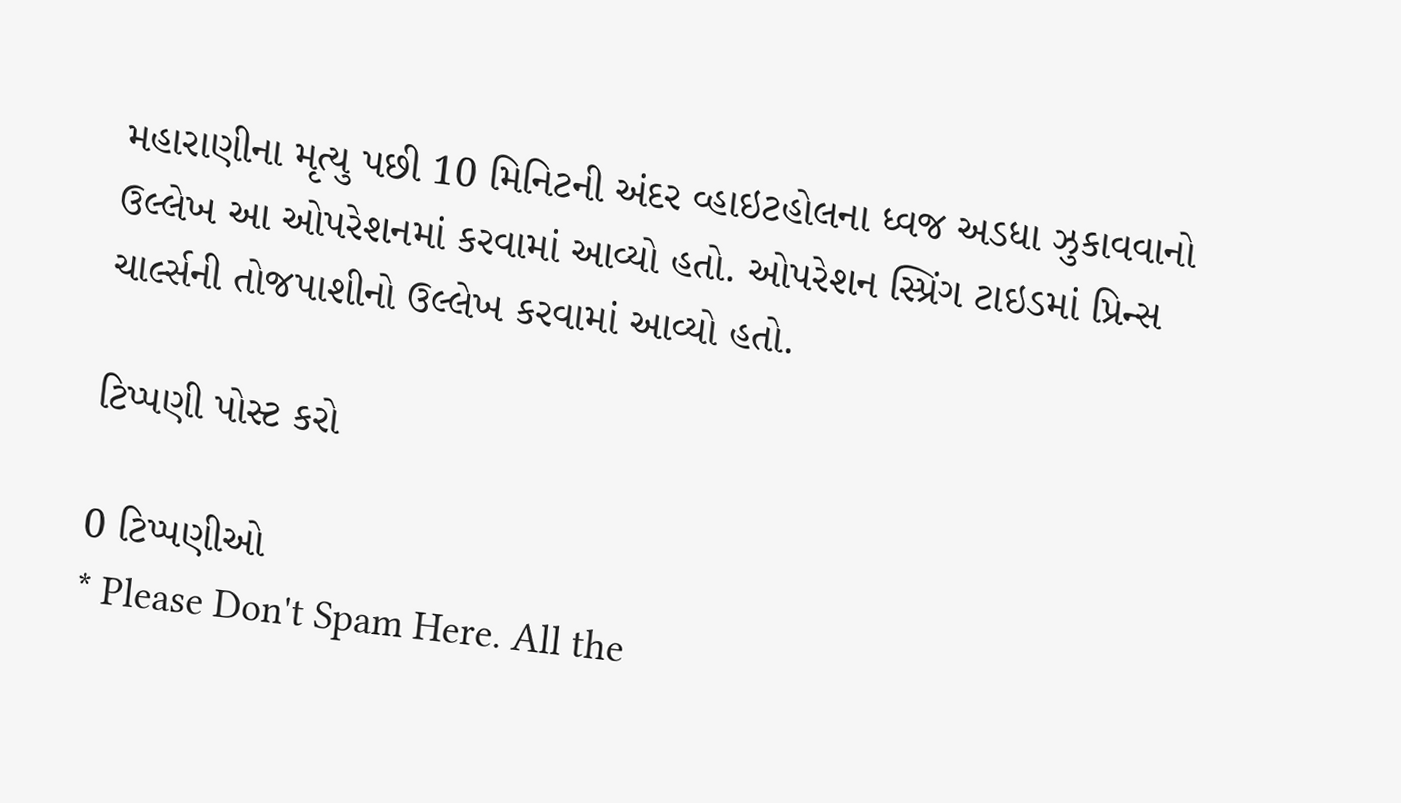મહારાણીના મૃત્યુ પછી 10 મિનિટની અંદર વ્હાઇટહોલના ધ્વજ અડધા ઝુકાવવાનો ઉલ્લેખ આ ઓપરેશનમાં કરવામાં આવ્યો હતો. ઓપરેશન સ્પ્રિંગ ટાઇડમાં પ્રિન્સ ચાર્લ્સની તોજપાશીનો ઉલ્લેખ કરવામાં આવ્યો હતો.

ટિપ્પણી પોસ્ટ કરો

0 ટિપ્પણીઓ
* Please Don't Spam Here. All the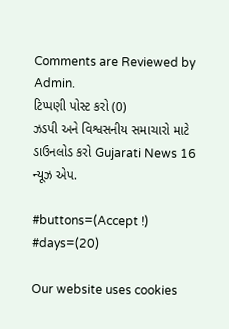Comments are Reviewed by Admin.
ટિપ્પણી પોસ્ટ કરો (0)
ઝડપી અને વિશ્વસનીય સમાચારો માટે ડાઉનલોડ કરો Gujarati News 16 ન્યૂઝ એપ.

#buttons=(Accept !) #days=(20)

Our website uses cookies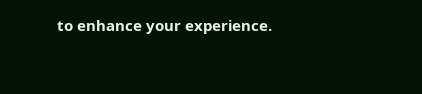to enhance your experience.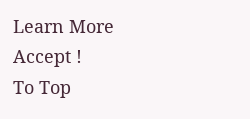Learn More
Accept !
To Top